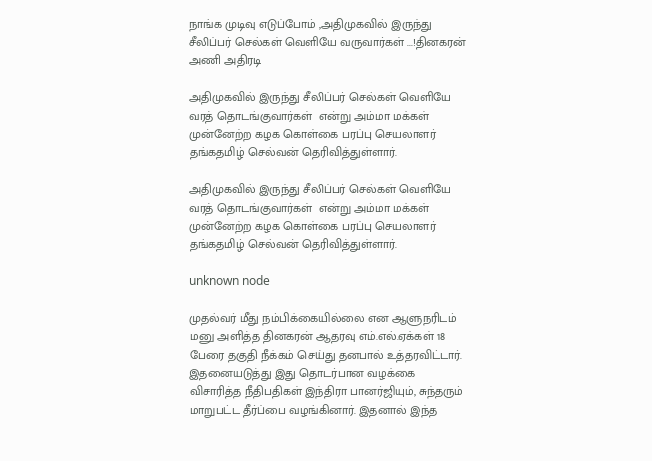நாங்க முடிவு எடுப்போம் ,அதிமுகவில் இருந்து சீலிப்பர் செல்கள் வெளியே வருவார்கள் ...!தினகரன் அணி அதிரடி

அதிமுகவில் இருந்து சீலிப்பர் செல்கள் வெளியே வரத் தொடங்குவார்கள்  என்று அம்மா மக்கள் முன்னேற்ற கழக கொள்கை பரப்பு செயலாளர்  தங்கதமிழ் செல்வன் தெரிவித்துள்ளார்.

அதிமுகவில் இருந்து சீலிப்பர் செல்கள் வெளியே வரத் தொடங்குவார்கள்  என்று அம்மா மக்கள் முன்னேற்ற கழக கொள்கை பரப்பு செயலாளர்  தங்கதமிழ் செல்வன் தெரிவித்துள்ளார்.

unknown node

முதல்வர் மீது நம்பிக்கையில்லை என ஆளுநரிடம் மனு அளித்த தினகரன் ஆதரவு எம்.எல்.ஏக்கள் 18 பேரை தகுதி நீக்கம் செய்து தனபால் உத்தரவிட்டார். இதனையடுத்து இது தொடர்பான வழக்கை விசாரித்த நீதிபதிகள் இந்திரா பானர்ஜியும், சுந்தரும் மாறுபட்ட தீர்ப்பை வழங்கினார். இதனால் இந்த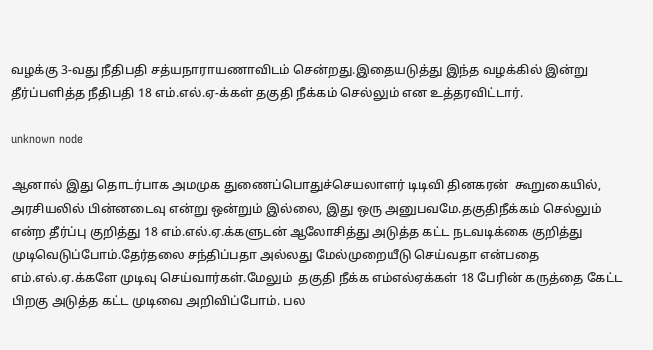வழக்கு 3-வது நீதிபதி சத்யநாராயணாவிடம் சென்றது.இதையடுத்து இந்த வழக்கில் இன்று தீர்ப்பளித்த நீதிபதி 18 எம்.எல்.ஏ-க்கள் தகுதி நீக்கம் செல்லும் என உத்தரவிட்டார்.

unknown node

ஆனால் இது தொடர்பாக அமமுக துணைப்பொதுச்செயலாளர் டிடிவி தினகரன்  கூறுகையில், அரசியலில் பின்னடைவு என்று ஒன்றும் இல்லை, இது ஒரு அனுபவமே.தகுதிநீக்கம் செல்லும் என்ற தீர்ப்பு குறித்து 18 எம்.எல்.ஏ.க்களுடன் ஆலோசித்து அடுத்த கட்ட நடவடிக்கை குறித்து முடிவெடுப்போம்.தேர்தலை சந்திப்பதா அல்லது மேல்முறையீடு செய்வதா என்பதை எம்.எல்.ஏ.க்களே முடிவு செய்வார்கள்.மேலும்  தகுதி நீக்க எம்எல்ஏக்கள் 18 பேரின் கருத்தை கேட்ட பிறகு அடுத்த கட்ட முடிவை அறிவிப்போம். பல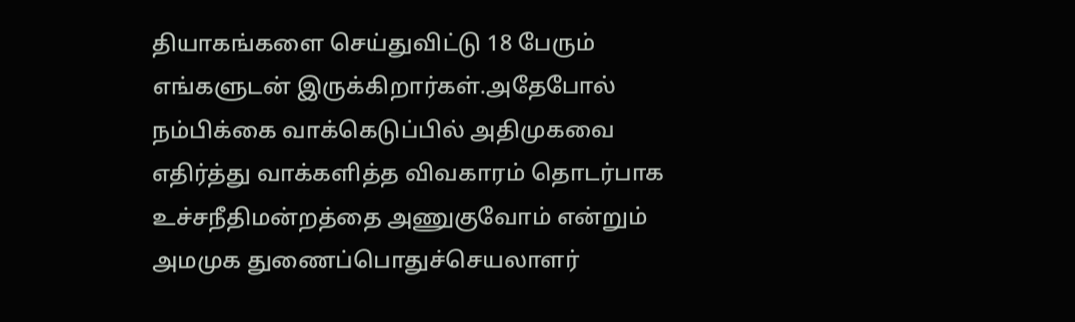தியாகங்களை செய்துவிட்டு 18 பேரும் எங்களுடன் இருக்கிறார்கள்.அதேபோல் நம்பிக்கை வாக்கெடுப்பில் அதிமுகவை எதிர்த்து வாக்களித்த விவகாரம் தொடர்பாக உச்சநீதிமன்றத்தை அணுகுவோம் என்றும் அமமுக துணைப்பொதுச்செயலாளர்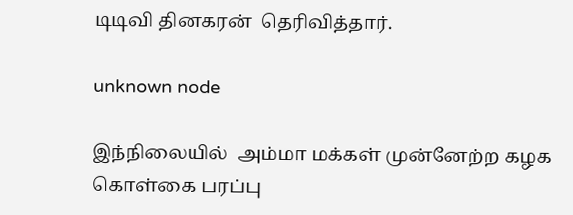டிடிவி தினகரன்  தெரிவித்தார்.

unknown node

இந்நிலையில்  அம்மா மக்கள் முன்னேற்ற கழக கொள்கை பரப்பு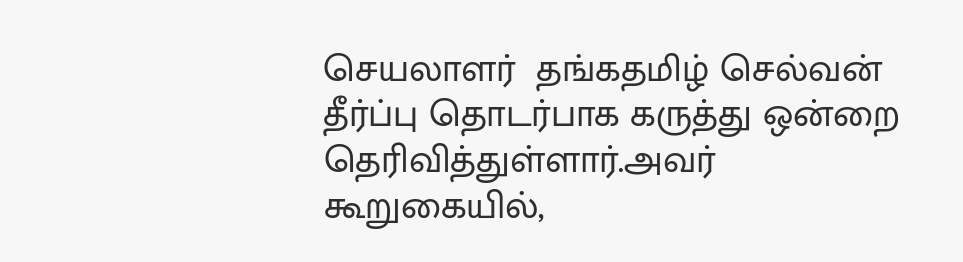செயலாளர்  தங்கதமிழ் செல்வன் தீர்ப்பு தொடர்பாக கருத்து ஒன்றை தெரிவித்துள்ளார்.அவர் கூறுகையில்,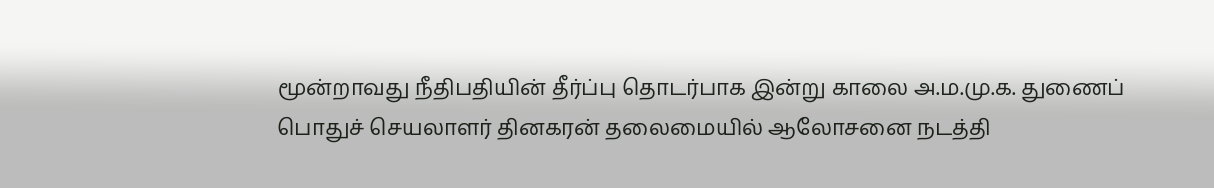மூன்றாவது நீதிபதியின் தீர்ப்பு தொடர்பாக இன்று காலை அ.ம.மு.க. துணைப் பொதுச் செயலாளர் தினகரன் தலைமையில் ஆலோசனை நடத்தி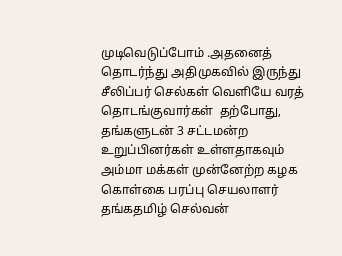முடிவெடுப்போம் .அதனைத் தொடர்ந்து அதிமுகவில் இருந்து சீலிப்பர் செல்கள் வெளியே வரத் தொடங்குவார்கள்  தற்போது, தங்களுடன் 3 சட்டமன்ற உறுப்பினர்கள் உள்ளதாகவும் அம்மா மக்கள் முன்னேற்ற கழக கொள்கை பரப்பு செயலாளர்  தங்கதமிழ் செல்வன்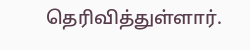தெரிவித்துள்ளார்.